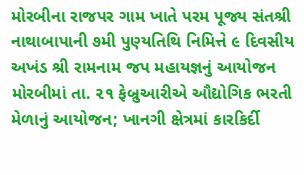મોરબીના રાજપર ગામ ખાતે પરમ પૂજ્ય સંતશ્રી નાથાબાપાની ૭મી પુણ્યતિથિ નિમિત્તે ૯ દિવસીય અખંડ શ્રી રામનામ જપ મહાયજ્ઞનું આયોજન મોરબીમાં તા. ૨૧ ફેબ્રુઆરીએ ઔદ્યોગિક ભરતી મેળાનું આયોજન; ખાનગી ક્ષેત્રમાં કારકિર્દી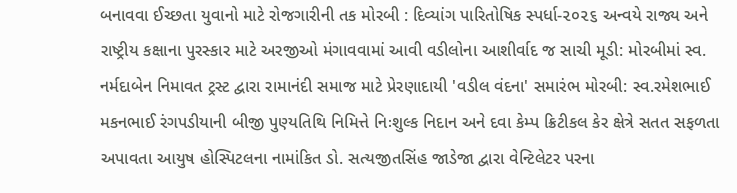બનાવવા ઈચ્છતા યુવાનો માટે રોજગારીની તક મોરબી : દિવ્યાંગ પારિતોષિક સ્પર્ધા-૨૦૨૬ અન્વયે રાજ્ય અને રાષ્ટ્રીય કક્ષાના પુરસ્કાર માટે અરજીઓ મંગાવવામાં આવી વડીલોના આશીર્વાદ જ સાચી મૂડી: મોરબીમાં સ્વ. નર્મદાબેન નિમાવત ટ્રસ્ટ દ્વારા રામાનંદી સમાજ માટે પ્રેરણાદાયી 'વડીલ વંદના' સમારંભ મોરબી: સ્વ.રમેશભાઈ મકનભાઈ રંગપડીયાની બીજી પુણ્યતિથિ નિમિત્તે નિઃશુલ્ક નિદાન અને દવા કેમ્પ ક્રિટીકલ કેર ક્ષેત્રે સતત સફળતા અપાવતા આયુષ હોસ્પિટલના નામાંકિત ડો. સત્યજીતસિંહ જાડેજા દ્વારા વેન્ટિલેટર પરના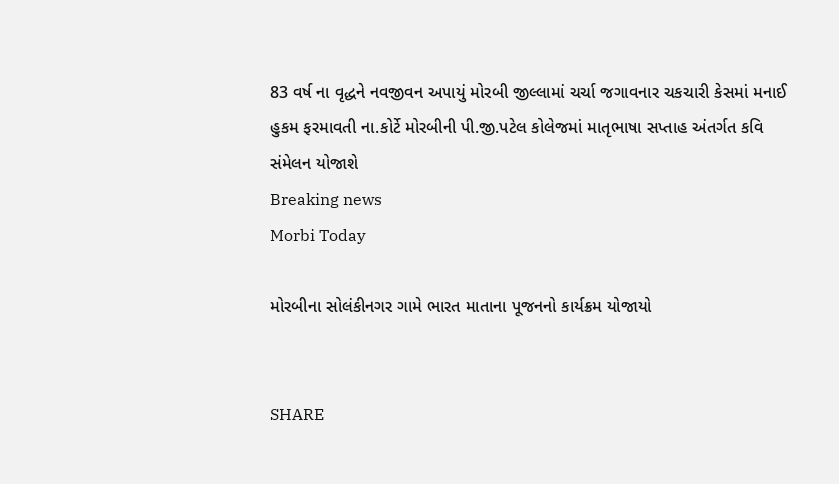83 વર્ષ ના વૃદ્ધને નવજીવન અપાયું મોરબી જીલ્લામાં ચર્ચા જગાવનાર ચકચારી કેસમાં મનાઈ હુકમ ફરમાવતી ના.કોર્ટે મોરબીની પી.જી.પટેલ કોલેજમાં માતૃભાષા સપ્તાહ અંતર્ગત કવિ સંમેલન યોજાશે
Breaking news
Morbi Today

મોરબીના સોલંકીનગર ગામે ભારત માતાના પૂજનનો કાર્યક્રમ યોજાયો


SHARE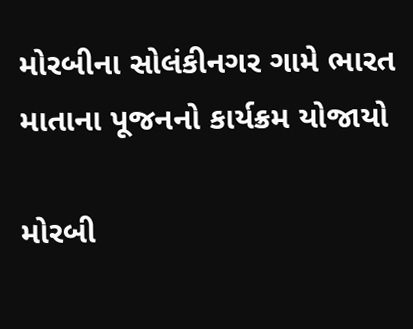મોરબીના સોલંકીનગર ગામે ભારત માતાના પૂજનનો કાર્યક્રમ યોજાયો

મોરબી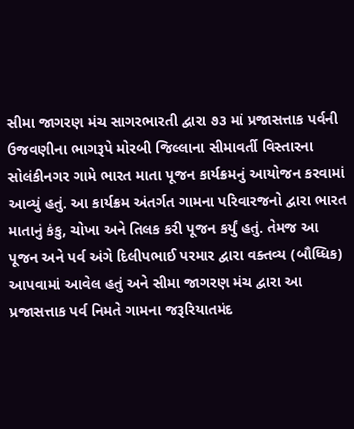સીમા જાગરણ મંચ સાગરભારતી દ્વારા ૭૩ માં પ્રજાસત્તાક પર્વની ઉજવણીના ભાગરૂપે મોરબી જિલ્લાના સીમાવર્તી વિસ્તારના સોલંકીનગર ગામે ભારત માતા પૂજન કાર્યક્રમનું આયોજન કરવામાં આવ્યું હતું. આ કાર્યક્રમ અંતર્ગત ગામના પરિવારજનો દ્વારા ભારત માતાનું કંકુ, ચોખા અને તિલક કરી પૂજન કર્યું હતું. તેમજ આ પૂજન અને પર્વ અંગે દિલીપભાઈ પરમાર દ્વારા વક્તવ્ય (બૌધ્ધિક) આપવામાં આવેલ હતું અને સીમા જાગરણ મંચ દ્વારા આ પ્રજાસત્તાક પર્વ નિમતે ગામના જરૂરિયાતમંદ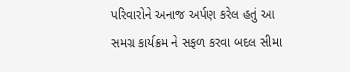પરિવારોને અનાજ અર્પણ કરેલ હતું આ સમગ્ર કાર્યક્રમ ને સફળ કરવા બદલ સીમા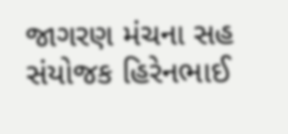જાગરણ મંચના સહ સંયોજક હિરેનભાઈ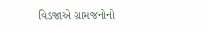વિડજાએ ગ્રામજનોનો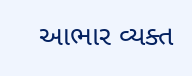આભાર વ્યક્ત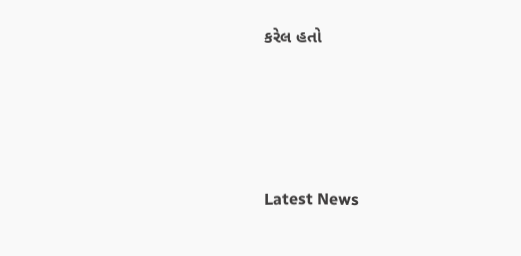કરેલ હતો








Latest News